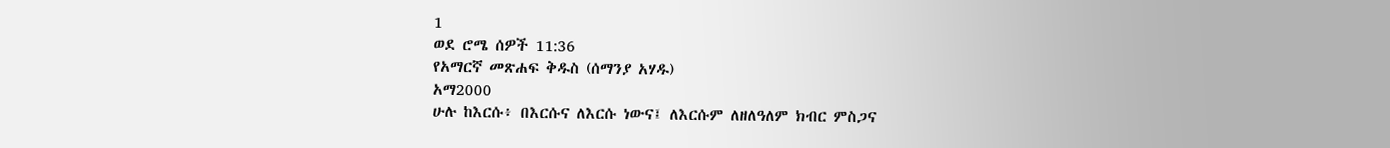1
ወደ ሮሜ ሰዎች 11:36
የአማርኛ መጽሐፍ ቅዱስ (ሰማንያ አሃዱ)
አማ2000
ሁሉ ከእርሱ፥ በእርሱና ለእርሱ ነውና፤ ለእርሱም ለዘለዓለም ክብር ምስጋና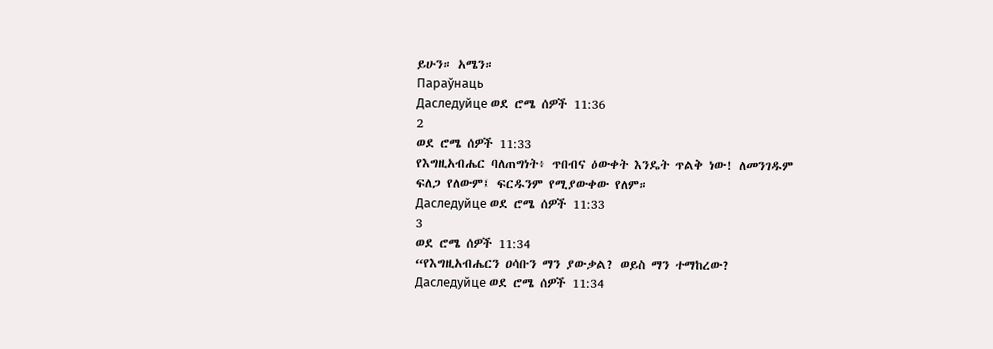ይሁን። አሜን።
Параўнаць
Даследуйце ወደ ሮሜ ሰዎች 11:36
2
ወደ ሮሜ ሰዎች 11:33
የእግዚአብሔር ባለጠግነት፥ ጥበብና ዕውቀት እንዴት ጥልቅ ነው! ለመንገዱም ፍለጋ የለውም፤ ፍርዱንም የሚያውቀው የለም።
Даследуйце ወደ ሮሜ ሰዎች 11:33
3
ወደ ሮሜ ሰዎች 11:34
“የእግዚአብሔርን ዐሳቡን ማን ያውቃል? ወይስ ማን ተማከረው?
Даследуйце ወደ ሮሜ ሰዎች 11:34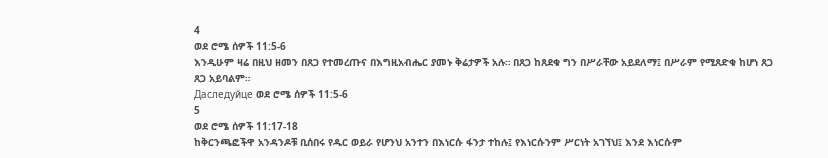4
ወደ ሮሜ ሰዎች 11:5-6
እንዲሁም ዛሬ በዚህ ዘመን በጸጋ የተመረጡና በእግዚአብሔር ያመኑ ቅሬታዎች አሉ። በጸጋ ከጸደቁ ግን በሥራቸው አይደለማ፤ በሥራም የሚጸድቁ ከሆነ ጸጋ ጸጋ አይባልም።
Даследуйце ወደ ሮሜ ሰዎች 11:5-6
5
ወደ ሮሜ ሰዎች 11:17-18
ከቅርንጫፎችዋ አንዳንዶቹ ቢሰበሩ የዱር ወይራ የሆንህ አንተን በእነርሱ ፋንታ ተከሉ፤ የእነርሱንም ሥርነት አገኘህ፤ እንደ እነርሱም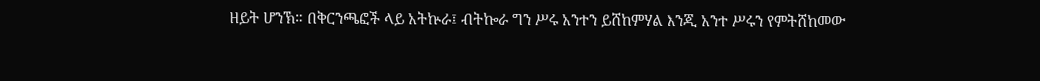ዘይት ሆንኽ። በቅርንጫፎች ላይ አትኵራ፤ ብትኰራ ግን ሥሩ አንተን ይሸከምሃል እንጂ አንተ ሥሩን የምትሸከመው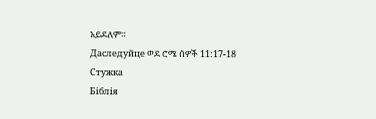አይደለም።
Даследуйце ወደ ሮሜ ሰዎች 11:17-18
Стужка
Біблія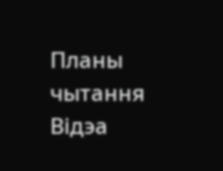Планы чытання
Відэа